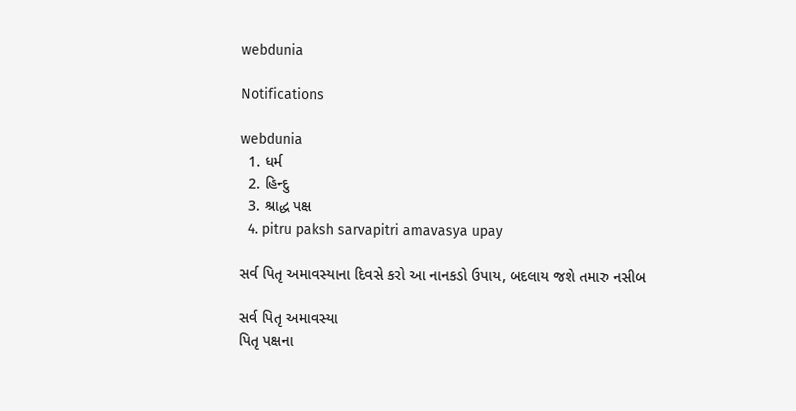webdunia

Notifications

webdunia
  1. ધર્મ
  2. હિન્દુ
  3. શ્રાદ્ધ પક્ષ
  4. pitru paksh sarvapitri amavasya upay

સર્વ પિતૃ અમાવસ્યાના દિવસે કરો આ નાનકડો ઉપાય, બદલાય જશે તમારુ નસીબ

સર્વ પિતૃ અમાવસ્યા
પિતૃ પક્ષના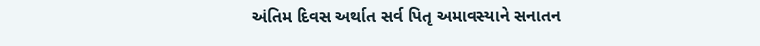અંતિમ દિવસ અર્થાત સર્વ પિતૃ અમાવસ્યાને સનાતન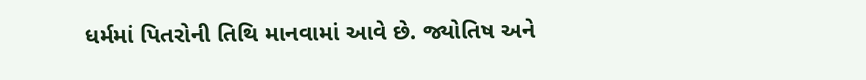ધર્મમાં પિતરોની તિથિ માનવામાં આવે છે. જ્યોતિષ અને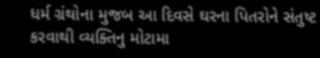ધર્મ ગ્રંથોના મુજબ આ દિવસે ઘરના પિતરોને સંતુષ્ટ કરવાથી વ્યક્તિનુ મોટામા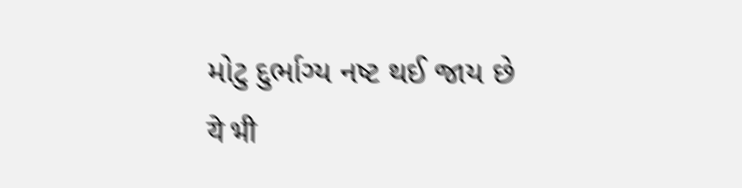મોટુ દુર્ભાગ્ય નષ્ટ થઈ જાય છે
ये भी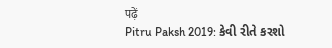पढ़ें
Pitru Paksh 2019: કેવી રીતે કરશો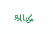શ્રાદ્ધ